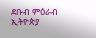ደቡብ ምዕራብ ኢትዮጵያ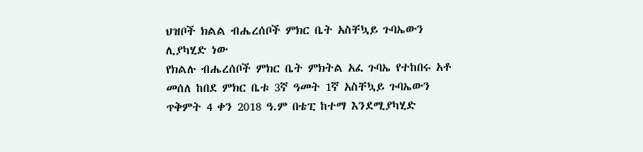ህዝቦች ክልል ብሔረሰቦች ምክር ቤት አስቸኳይ ጉባኤውን ሊያካሂድ ነው
የክልሉ ብሔረሰቦች ምክር ቤት ምክትል አፈ ጉባኤ የተከበሩ አቶ መሰለ ከበደ ምክር ቤቱ 3ኛ ዓመት 1ኛ አስቸኳይ ጉባኤውን ጥቅምት 4 ቀን 2018 ዓ.ም በቴፒ ከተማ እንደሚያካሂድ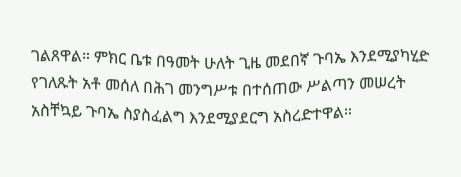ገልጸዋል። ምክር ቤቱ በዓመት ሁለት ጊዜ መደበኛ ጉባኤ እንደሚያካሂድ የገለጹት አቶ መሰለ በሕገ መንግሥቱ በተሰጠው ሥልጣን መሠረት አስቸኳይ ጉባኤ ስያስፈልግ እንደሚያደርግ አስረድተዋል።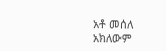አቶ መሰለ አክለውም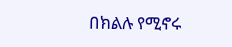በክልሉ የሚኖሩ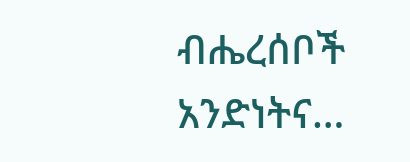ብሔረሰቦች አንድነትና…